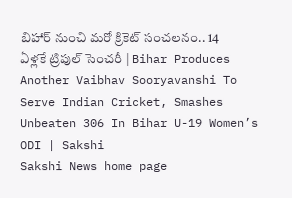బిహార్ నుంచి మరో క్రికెట్ సంచలనం.. 14 ఏళ్లకే ట్రిపుల్‌ సెంచరీ | Bihar Produces Another Vaibhav Sooryavanshi To Serve Indian Cricket, Smashes Unbeaten 306 In Bihar U-19 Women’s ODI | Sakshi
Sakshi News home page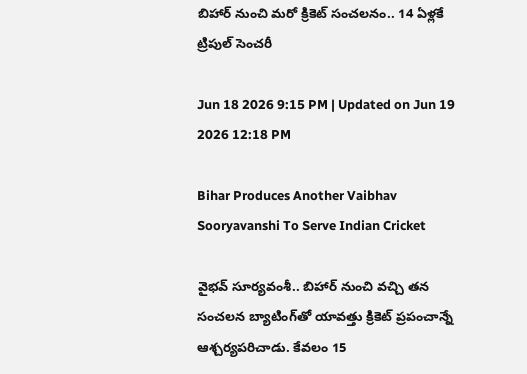బిహార్ నుంచి మరో క్రికెట్ సంచలనం.. 14 ఏళ్లకే ట్రిపుల్‌ సెంచరీ

Jun 18 2026 9:15 PM | Updated on Jun 19 2026 12:18 PM

Bihar Produces Another Vaibhav Sooryavanshi To Serve Indian Cricket

వైభవ్ సూర్యవంశీ.. బిహార్ నుంచి వచ్చి తన సంచలన బ్యాటింగ్‌తో యావత్తు క్రికెట్ ప్రపంచాన్నే ఆశ్చర్యపరిచాడు. కేవలం 15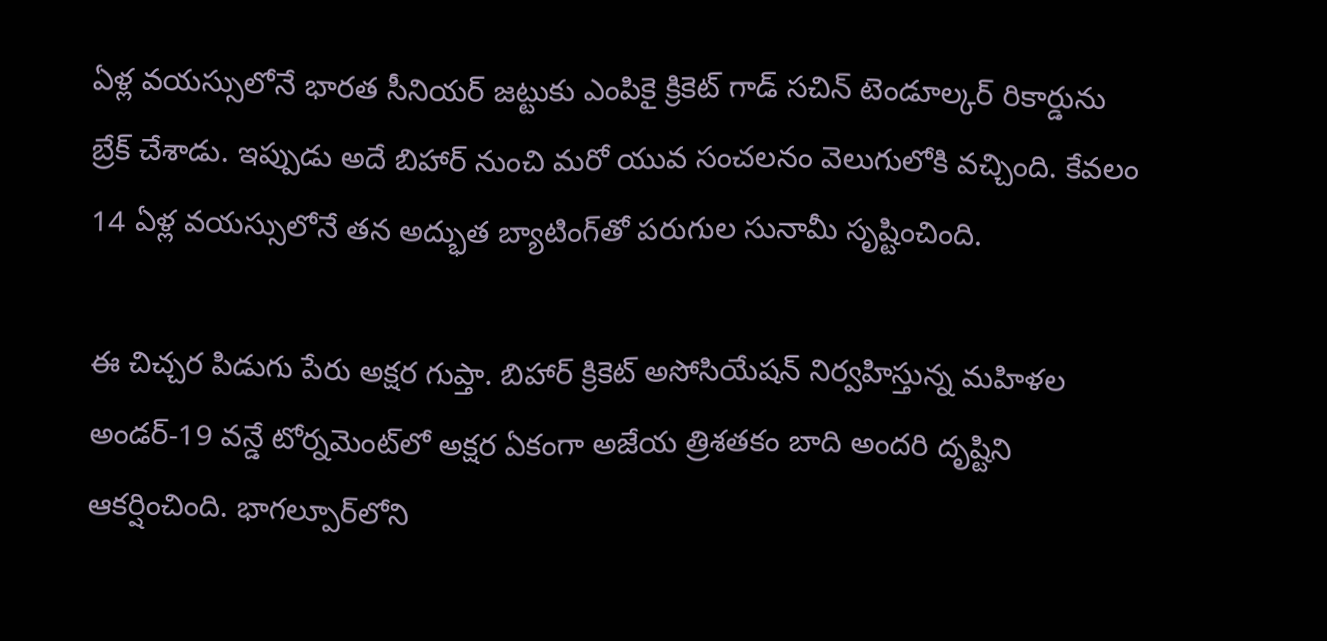ఏళ్ల వయస్సులోనే భారత సీనియర్ జట్టుకు ఎంపికై క్రికెట్ గాడ్ సచిన్ టెండూల్కర్ రికార్డును బ్రేక్ చేశాడు. ఇప్పుడు అదే బిహార్ నుంచి మ‌రో యువ సంచ‌ల‌నం వెలుగులోకి వ‌చ్చింది. కేవలం 14 ఏళ్ల వయస్సులోనే తన అద్భుత బ్యాటింగ్‌తో పరుగుల సునామీ సృష్టించింది.

ఈ చిచ్చర పిడుగు పేరు అక్షర గుప్తా. బిహార్ క్రికెట్ అసోసియేషన్ నిర్వహిస్తున్న మహిళల అండర్-19 వన్డే టోర్నమెంట్‌లో అక్షర ఏకంగా అజేయ త్రిశతకం బాది అందరి దృష్టిని ఆకర్షించింది. భాగల్పూర్‌లోని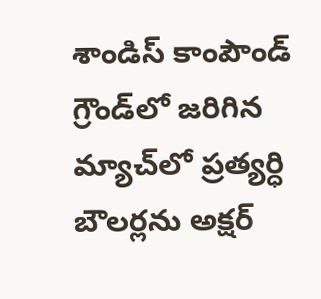శాండిస్ కాంపౌండ్ గ్రౌండ్‌లో జరిగిన మ్యాచ్‌లో ప్రత్యర్ధి బౌలర్లను అక్షర్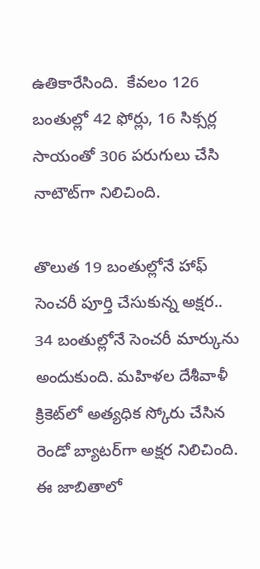ఉతికారేసింది.  కేవలం 126 బంతుల్లో 42 ఫోర్లు, 16 సిక్సర్ల సాయంతో 306 పరుగులు చేసి నాటౌట్‌గా నిలిచింది.

తొలుత 19 బంతుల్లోనే హాఫ్ సెంచరీ పూర్తి చేసుకున్న అక్షర.. 34 బంతుల్లోనే సెంచరీ మార్కును అందుకుంది. మహిళల దేశీవాళీ క్రికెట్‌లో అత్యధిక స్కోరు చేసిన రెండో బ్యాటర్‌గా అక్షర నిలిచింది. ఈ జాబితాలో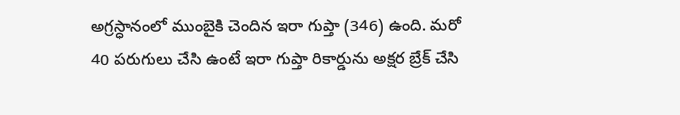అగ్రస్ధానంలో ముంబైకి చెందిన ఇరా గుప్తా (346) ఉంది. మరో 40 పరుగులు చేసి ఉంటే ఇరా గుప్తా రికార్డును అక్షర బ్రేక్ చేసి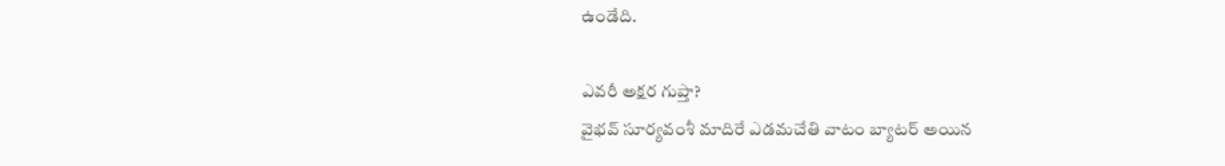ఉండేది.

ఎవరీ అక్షర గుప్తా?
వైభవ్ సూర్యవంశీ మాదిరే ఎడమచేతి వాటం బ్యాటర్ అయిన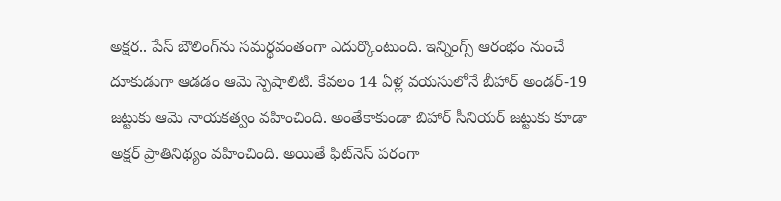అక్షర.. పేస్ బౌలింగ్‌ను సమర్థవంతంగా ఎదుర్కొంటుంది. ఇన్నింగ్స్ ఆరంభం నుంచే దూకుడుగా ఆడడం ఆమె స్పెషాలిటి. కేవలం 14 ఏళ్ల వయసులోనే బీహార్ అండర్-19 జట్టుకు ఆమె నాయకత్వం వహించింది. అంతేకాకుండా బిహార్‌ సీనియర్ జట్టుకు కూడా అక్షర్ ప్రాతినిథ్యం వహించింది. అయితే ఫిట్‌నెస్ పరంగా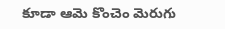కూడా ఆమె కొంచెం మెరుగు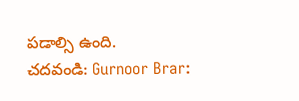పడాల్సి ఉంది.
చదవండి: Gurnoor Brar: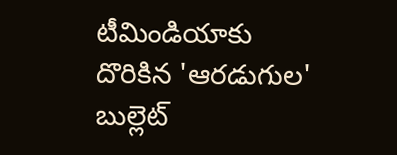టీమిండియాకు దొరికిన 'ఆరడుగుల' బుల్లెట్‌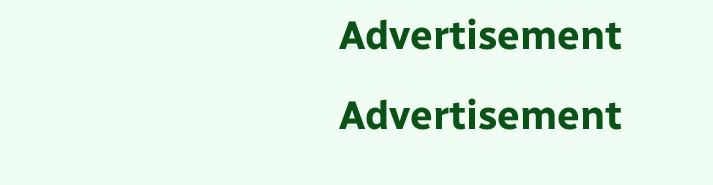Advertisement
Advertisement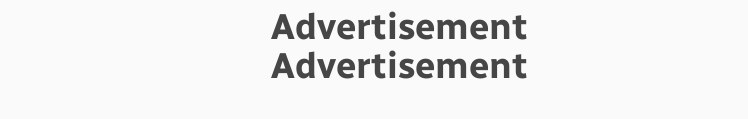Advertisement
Advertisement